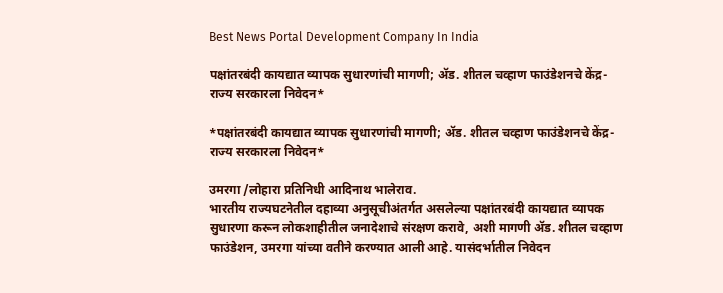Best News Portal Development Company In India

पक्षांतरबंदी कायद्यात व्यापक सुधारणांची मागणी; ॲड. शीतल चव्हाण फाउंडेशनचे केंद्र-राज्य सरकारला निवेदन*

*पक्षांतरबंदी कायद्यात व्यापक सुधारणांची मागणी; ॲड. शीतल चव्हाण फाउंडेशनचे केंद्र-राज्य सरकारला निवेदन*

उमरगा /लोहारा प्रतिनिधी आदिनाथ भालेराव.
भारतीय राज्यघटनेतील दहाव्या अनुसूचीअंतर्गत असलेल्या पक्षांतरबंदी कायद्यात व्यापक सुधारणा करून लोकशाहीतील जनादेशाचे संरक्षण करावे, अशी मागणी ॲड. शीतल चव्हाण फाउंडेशन, उमरगा यांच्या वतीने करण्यात आली आहे. यासंदर्भातील निवेदन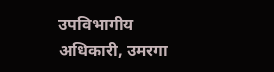उपविभागीय अधिकारी, उमरगा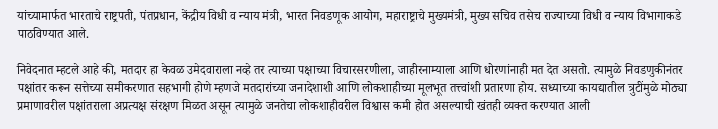यांच्यामार्फत भारताचे राष्ट्रपती, पंतप्रधान, केंद्रीय विधी व न्याय मंत्री, भारत निवडणूक आयोग, महाराष्ट्राचे मुख्यमंत्री, मुख्य सचिव तसेच राज्याच्या विधी व न्याय विभागाकडे पाठविण्यात आले.

निवेदनात म्हटले आहे की, मतदार हा केवळ उमेदवाराला नव्हे तर त्याच्या पक्षाच्या विचारसरणीला, जाहीरनाम्याला आणि धोरणांनाही मत देत असतो. त्यामुळे निवडणुकीनंतर पक्षांतर करून सत्तेच्या समीकरणात सहभागी होणे म्हणजे मतदारांच्या जनादेशाशी आणि लोकशाहीच्या मूलभूत तत्त्वांशी प्रतारणा होय. सध्याच्या कायद्यातील त्रुटींमुळे मोठ्या प्रमाणावरील पक्षांतराला अप्रत्यक्ष संरक्षण मिळत असून त्यामुळे जनतेचा लोकशाहीवरील विश्वास कमी होत असल्याची खंतही व्यक्त करण्यात आली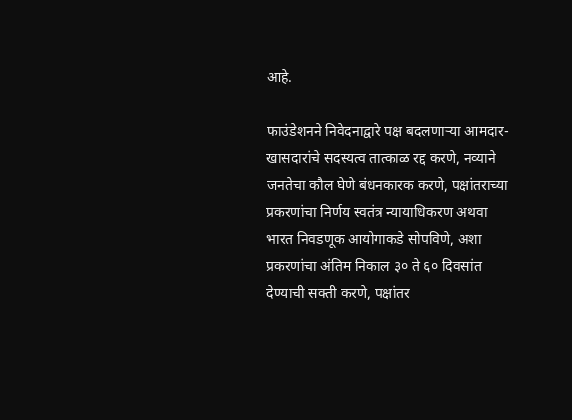आहे.

फाउंडेशनने निवेदनाद्वारे पक्ष बदलणाऱ्या आमदार-खासदारांचे सदस्यत्व तात्काळ रद्द करणे, नव्याने जनतेचा कौल घेणे बंधनकारक करणे, पक्षांतराच्या प्रकरणांचा निर्णय स्वतंत्र न्यायाधिकरण अथवा भारत निवडणूक आयोगाकडे सोपविणे, अशा प्रकरणांचा अंतिम निकाल ३० ते ६० दिवसांत देण्याची सक्ती करणे, पक्षांतर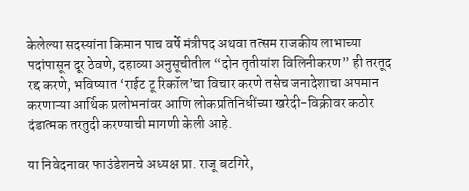केलेल्या सदस्यांना किमान पाच वर्षे मंत्रीपद अथवा तत्सम राजकीय लाभाच्या पदांपासून दूर ठेवणे, दहाव्या अनुसूचीतील “दोन तृतीयांश विलिनीकरण” ही तरतूद रद्द करणे, भविष्यात ‘राईट टू रिकॉल’चा विचार करणे तसेच जनादेशाचा अपमान करणाऱ्या आर्थिक प्रलोभनांवर आणि लोकप्रतिनिधींच्या खरेदी-विक्रीवर कठोर दंडात्मक तरतुदी करण्याची मागणी केली आहे.

या निवेदनावर फाउंडेशनचे अध्यक्ष प्रा. राजू बटगिरे,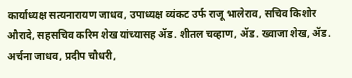कार्याध्यक्ष सत्यनारायण जाधव, उपाध्यक्ष व्यंकट उर्फ राजू भालेराव, सचिव किशोर औरादे, सहसचिव करिम शेख यांच्यासह ॲड. शीतल चव्हाण, ॲड. ख्वाजा शेख, ॲड. अर्चना जाधव, प्रदीप चौधरी,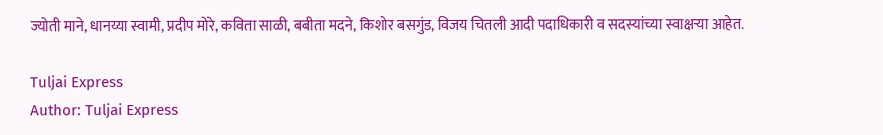ज्योती माने, धानय्या स्वामी, प्रदीप मोरे, कविता साळी, बबीता मदने, किशोर बसगुंड, विजय चितली आदी पदाधिकारी व सदस्यांच्या स्वाक्षऱ्या आहेत.

Tuljai Express
Author: Tuljai Express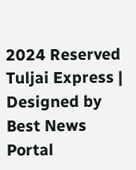2024 Reserved Tuljai Express | Designed by Best News Portal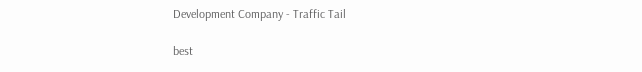Development Company - Traffic Tail

best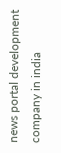news portal development company in india